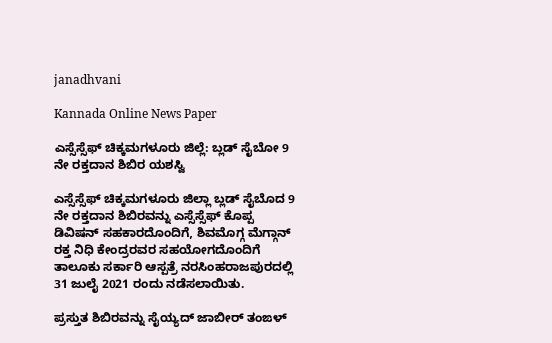janadhvani

Kannada Online News Paper

ಎಸ್ಸೆಸ್ಸೆಫ್ ಚಿಕ್ಕಮಗಳೂರು ಜಿಲ್ಲೆ: ಬ್ಲಡ್ ಸೈಬೋ 9 ನೇ ರಕ್ತದಾನ ಶಿಬಿರ ಯಶಸ್ವಿ

ಎಸ್ಸೆಸ್ಸೆಫ್ ಚಿಕ್ಕಮಗಳೂರು ಜಿಲ್ಲಾ ಬ್ಲಡ್ ಸೈಬೊದ 9 ನೇ ರಕ್ತದಾನ ಶಿಬಿರವನ್ನು ಎಸ್ಸೆಸ್ಸೆಫ್ ಕೊಪ್ಪ ಡಿವಿಷನ್ ಸಹಕಾರದೊಂದಿಗೆ, ಶಿವಮೊಗ್ಗ ಮೆಗ್ಗಾನ್ ರಕ್ತ ನಿಧಿ ಕೇಂದ್ರರವರ ಸಹಯೋಗದೊಂದಿಗೆ ತಾಲೂಕು ಸರ್ಕಾರಿ ಆಸ್ಪತ್ರೆ ನರಸಿಂಹರಾಜಪುರದಲ್ಲಿ 31 ಜುಲೈ 2021 ರಂದು ನಡೆಸಲಾಯಿತು.

ಪ್ರಸ್ತುತ ಶಿಬಿರವನ್ನು ಸೈಯ್ಯದ್ ಜಾಬೀರ್ ತಂಙಳ್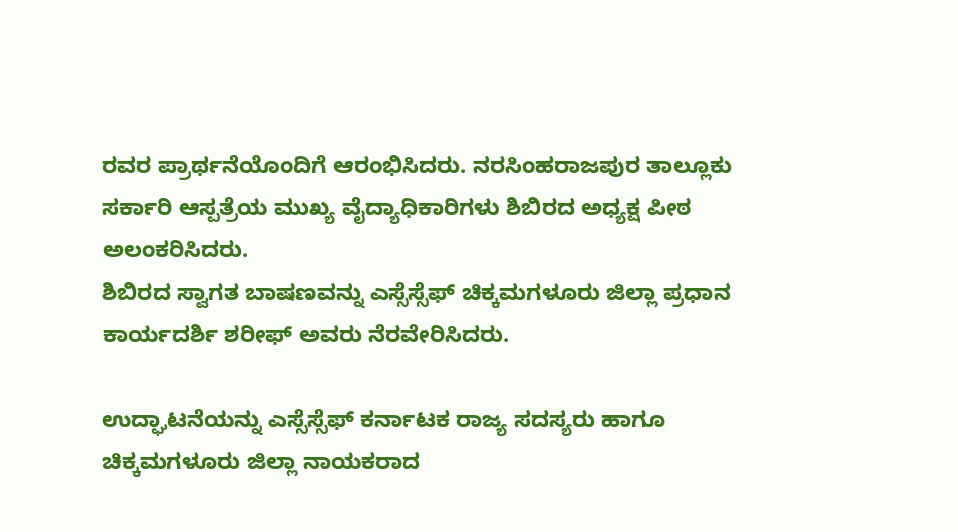ರವರ ಪ್ರಾರ್ಥನೆಯೊಂದಿಗೆ ಆರಂಭಿಸಿದರು. ನರಸಿಂಹರಾಜಪುರ ತಾಲ್ಲೂಕು ಸರ್ಕಾರಿ ಆಸ್ಪತ್ರೆಯ ಮುಖ್ಯ ವೈದ್ಯಾಧಿಕಾರಿಗಳು ಶಿಬಿರದ ಅಧ್ಯಕ್ಷ ಪೀಠ ಅಲಂಕರಿಸಿದರು‌.
ಶಿಬಿರದ ಸ್ವಾಗತ ಬಾಷಣವನ್ನು ಎಸ್ಸೆಸ್ಸೆಫ್ ಚಿಕ್ಕಮಗಳೂರು ಜಿಲ್ಲಾ ಪ್ರಧಾನ ಕಾರ್ಯದರ್ಶಿ ಶರೀಫ್ ಅವರು ನೆರವೇರಿಸಿದರು.

ಉದ್ಘಾಟನೆಯನ್ನು ಎಸ್ಸೆಸ್ಸೆಫ್ ಕರ್ನಾಟಕ ರಾಜ್ಯ ಸದಸ್ಯರು ಹಾಗೂ ಚಿಕ್ಕಮಗಳೂರು ಜಿಲ್ಲಾ ನಾಯಕರಾದ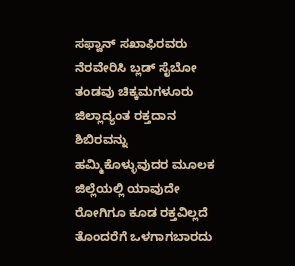ಸಫ್ವಾನ್ ಸಖಾಫಿರವರು ನೆರವೇರಿಸಿ ಬ್ಲಡ್ ಸೈಬೋ ತಂಡವು ಚಿಕ್ಕಮಗಳೂರು ಜಿಲ್ಲಾದ್ಯಂತ ರಕ್ತದಾನ ಶಿಬಿರವನ್ನು ಹಮ್ಮಿಕೊಳ್ಳುವುದರ ಮೂಲಕ ಜಿಲ್ಲೆಯಲ್ಲಿ ಯಾವುದೇ ರೋಗಿಗೂ ಕೂಡ ರಕ್ತವಿಲ್ಲದೆ ತೊಂದರೆಗೆ ಒಳಗಾಗಬಾರದು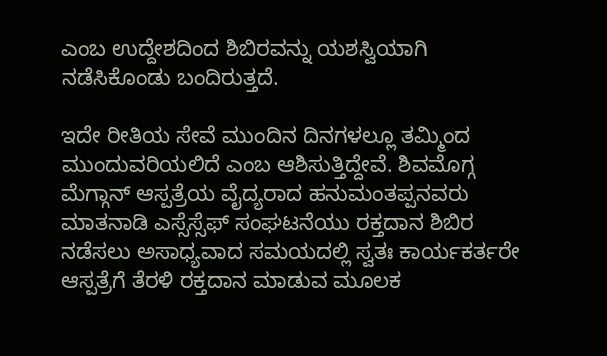ಎಂಬ ಉದ್ದೇಶದಿಂದ ಶಿಬಿರವನ್ನು ಯಶಸ್ವಿಯಾಗಿ ನಡೆಸಿಕೊಂಡು ಬಂದಿರುತ್ತದೆ.

ಇದೇ ರೀತಿಯ ಸೇವೆ ಮುಂದಿನ ದಿನಗಳಲ್ಲೂ ತಮ್ಮಿಂದ ಮುಂದುವರಿಯಲಿದೆ ಎಂಬ ಆಶಿಸುತ್ತಿದ್ದೇವೆ. ಶಿವಮೊಗ್ಗ ಮೆಗ್ಗಾನ್ ಆಸ್ಪತ್ರೆಯ ವೈದ್ಯರಾದ ಹನುಮಂತಪ್ಪನವರು ಮಾತನಾಡಿ ಎಸ್ಸೆಸ್ಸೆಫ್ ಸಂಘಟನೆಯು ರಕ್ತದಾನ ಶಿಬಿರ ನಡೆಸಲು ಅಸಾಧ್ಯವಾದ ಸಮಯದಲ್ಲಿ ಸ್ವತಃ ಕಾರ್ಯಕರ್ತರೇ ಆಸ್ಪತ್ರೆಗೆ ತೆರಳಿ ರಕ್ತದಾನ ಮಾಡುವ ಮೂಲಕ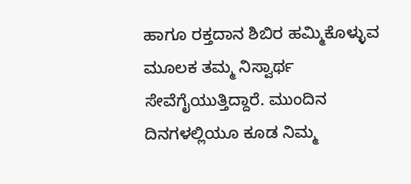ಹಾಗೂ ರಕ್ತದಾನ ಶಿಬಿರ ಹಮ್ಮಿಕೊಳ್ಳುವ ಮೂಲಕ ತಮ್ಮ ನಿಸ್ವಾರ್ಥ ಸೇವೆಗೈಯುತ್ತಿದ್ದಾರೆ. ಮುಂದಿನ ದಿನಗಳಲ್ಲಿಯೂ ಕೂಡ ನಿಮ್ಮ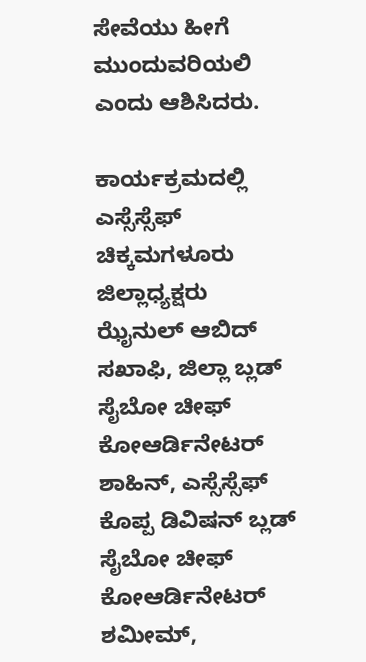ಸೇವೆಯು ಹೀಗೆ ಮುಂದುವರಿಯಲಿ ಎಂದು ಆಶಿಸಿದರು.

ಕಾರ್ಯಕ್ರಮದಲ್ಲಿ ಎಸ್ಸೆಸ್ಸೆಫ್ ಚಿಕ್ಕಮಗಳೂರು ಜಿಲ್ಲಾಧ್ಯಕ್ಷರು ಝೈನುಲ್ ಆಬಿದ್ ಸಖಾಫಿ, ಜಿಲ್ಲಾ ಬ್ಲಡ್ ಸೈಬೋ ಚೀಫ್ ಕೋಆರ್ಡಿನೇಟರ್ ಶಾಹಿನ್, ಎಸ್ಸೆಸ್ಸೆಫ್ ಕೊಪ್ಪ ಡಿವಿಷನ್ ಬ್ಲಡ್ ಸೈಬೋ ಚೀಫ್ ಕೋಆರ್ಡಿನೇಟರ್ ಶಮೀಮ್,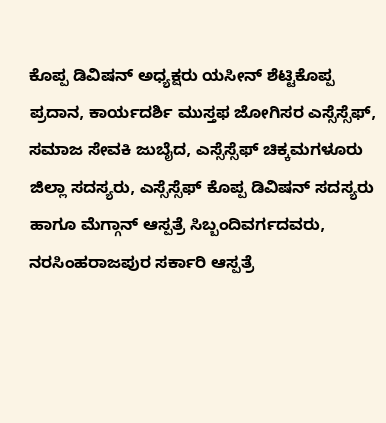ಕೊಪ್ಪ ಡಿವಿಷನ್ ಅಧ್ಯಕ್ಷರು ಯಸೀನ್ ಶೆಟ್ಟಿಕೊಪ್ಪ ಪ್ರದಾನ, ಕಾರ್ಯದರ್ಶಿ ಮುಸ್ತಫ ಜೋಗಿಸರ ಎಸ್ಸೆಸ್ಸೆಫ್, ಸಮಾಜ ಸೇವಕಿ ಜುಬೈದ, ಎಸ್ಸೆಸ್ಸೆಫ್ ಚಿಕ್ಕಮಗಳೂರು ಜಿಲ್ಲಾ ಸದಸ್ಯರು, ಎಸ್ಸೆಸ್ಸೆಫ್ ಕೊಪ್ಪ ಡಿವಿಷನ್ ಸದಸ್ಯರು ಹಾಗೂ ಮೆಗ್ಗಾನ್ ಆಸ್ಪತ್ರೆ ಸಿಬ್ಬಂದಿವರ್ಗದವರು, ನರಸಿಂಹರಾಜಪುರ ಸರ್ಕಾರಿ ಆಸ್ಪತ್ರೆ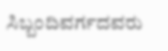ಸಿಬ್ಬಂದಿವರ್ಗದವರು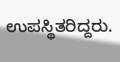ಉಪಸ್ಥಿತರಿದ್ದರು.